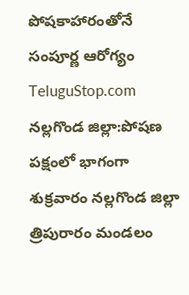పోషకాహారంతోనే సంపూర్ణ ఆరోగ్యం
TeluguStop.com
నల్లగొండ జిల్లా:పోషణ పక్షంలో భాగంగా శుక్రవారం నల్లగొండ జిల్లా త్రిపురారం మండలం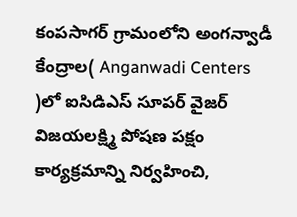కంపసాగర్ గ్రామంలోని అంగన్వాడీ కేంద్రాల( Anganwadi Centers )లో ఐసిడిఎస్ సూపర్ వైజర్ విజయలక్ష్మి పోషణ పక్షం కార్యక్రమాన్ని నిర్వహించి,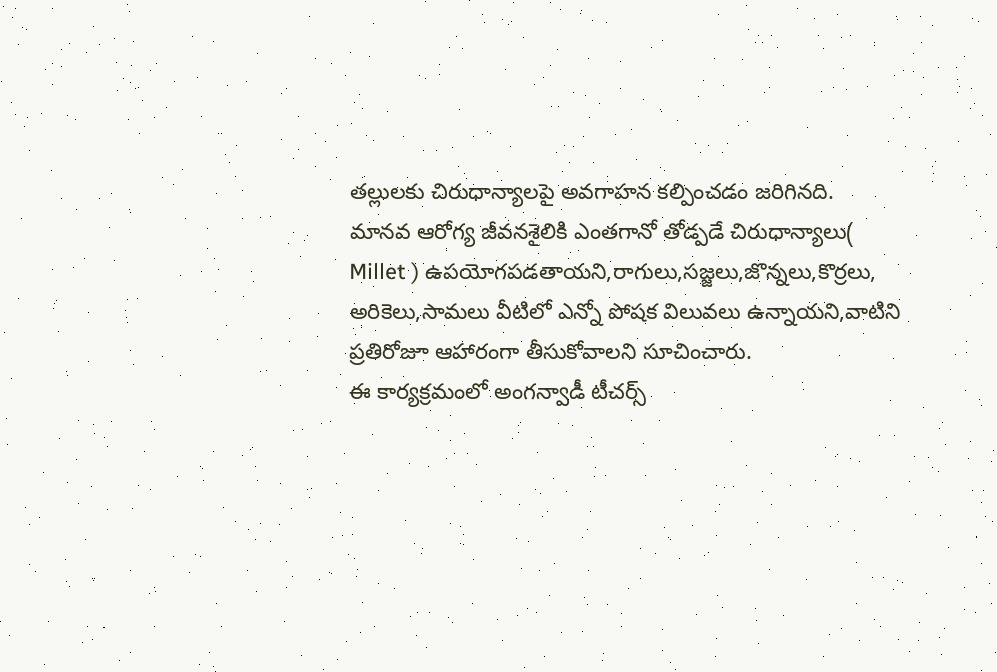తల్లులకు చిరుధాన్యాలపై అవగాహన కల్పించడం జరిగినది.
మానవ ఆరోగ్య జీవనశైలికి ఎంతగానో తోడ్పడే చిరుధాన్యాలు( Millet ) ఉపయోగపడతాయని,రాగులు,సజ్జలు,జొన్నలు,కొర్రలు, అరికెలు,సామలు వీటిలో ఎన్నో పోషక విలువలు ఉన్నాయని,వాటిని ప్రతిరోజూ ఆహారంగా తీసుకోవాలని సూచించారు.
ఈ కార్యక్రమంలో అంగన్వాడీ టీచర్స్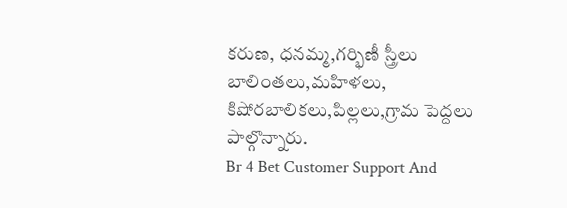కరుణ, ధనమ్మ,గర్భిణీ స్త్రీలు బాలింతలు,మహిళలు, కిషోరబాలికలు,పిల్లలు,గ్రామ పెద్దలు పాల్గొన్నారు.
Br 4 Bet Customer Support And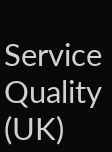Service Quality (UK)